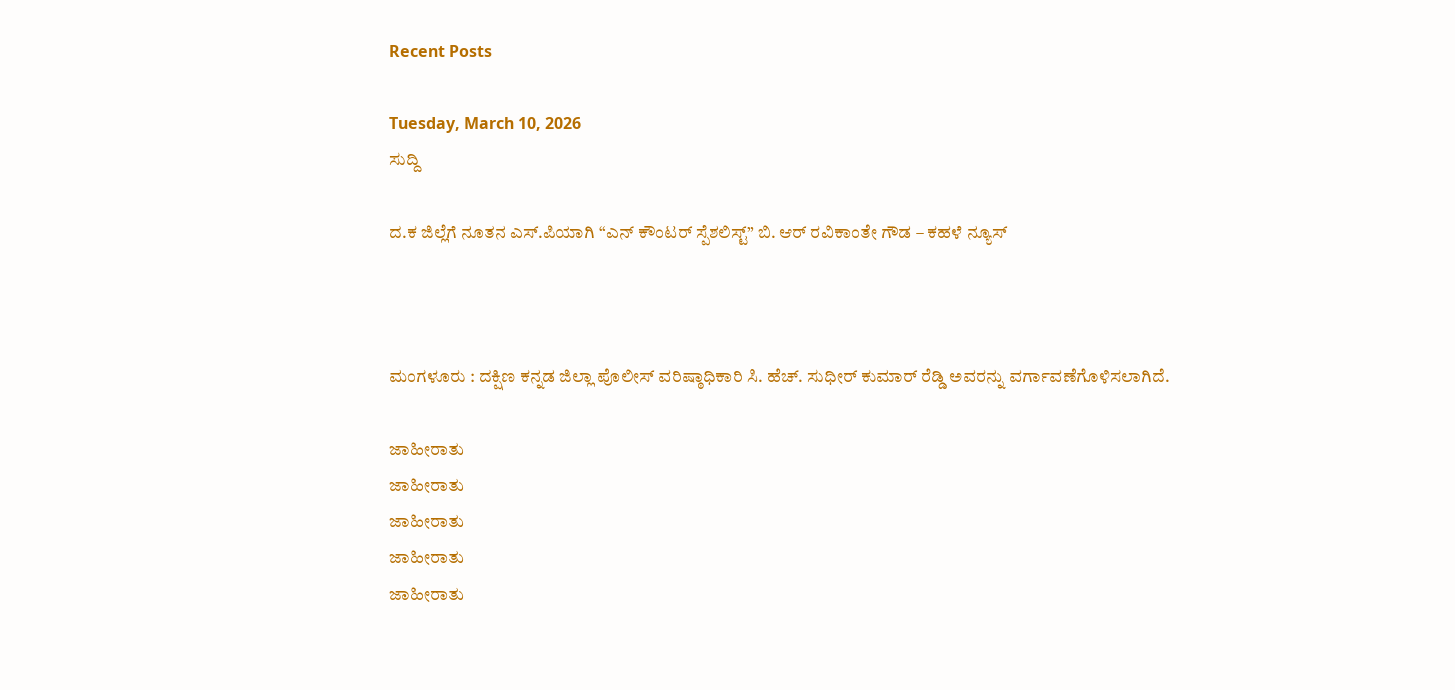Recent Posts

Tuesday, March 10, 2026
ಸುದ್ದಿ

ದ.ಕ ಜಿಲ್ಲೆಗೆ ನೂತನ ಎಸ್.ಪಿಯಾಗಿ “ಎನ್ ಕೌಂಟರ್ ಸ್ಪೆಶಲಿಸ್ಟ್” ಬಿ. ಆರ್ ರವಿಕಾಂತೇ ಗೌಡ – ಕಹಳೆ ನ್ಯೂಸ್



ಮಂಗಳೂರು : ದಕ್ಷಿಣ ಕನ್ನಡ ಜಿಲ್ಲಾ ಪೊಲೀಸ್ ವರಿಷ್ಠಾಧಿಕಾರಿ ಸಿ. ಹೆಚ್. ಸುಧೀರ್ ಕುಮಾರ್ ರೆಡ್ಡಿ ಅವರನ್ನು ವರ್ಗಾವಣೆಗೊಳಿಸಲಾಗಿದೆ.

ಜಾಹೀರಾತು
ಜಾಹೀರಾತು
ಜಾಹೀರಾತು
ಜಾಹೀರಾತು
ಜಾಹೀರಾತು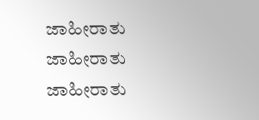ಜಾಹೀರಾತು
ಜಾಹೀರಾತು
ಜಾಹೀರಾತು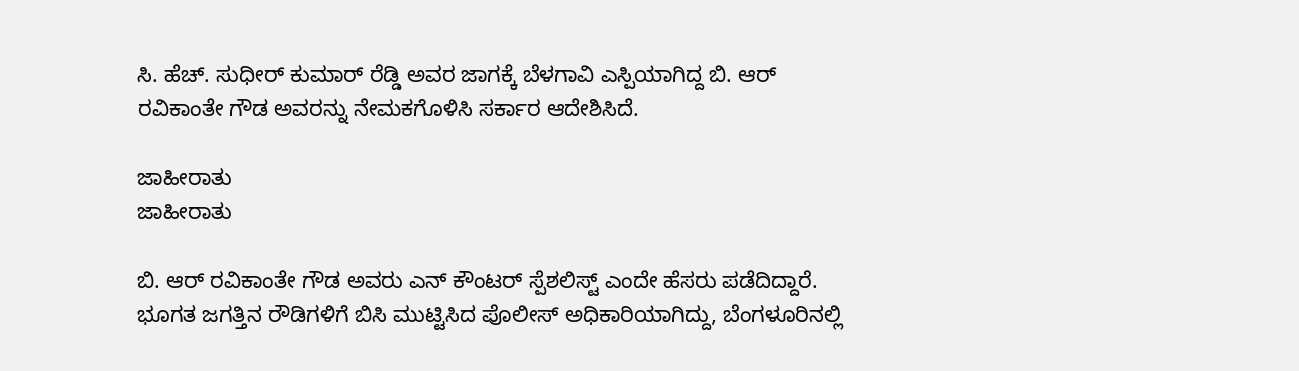ಸಿ. ಹೆಚ್. ಸುಧೀರ್ ಕುಮಾರ್ ರೆಡ್ಡಿ ಅವರ ಜಾಗಕ್ಕೆ ಬೆಳಗಾವಿ ಎಸ್ಪಿಯಾಗಿದ್ದ ಬಿ. ಆರ್ ರವಿಕಾಂತೇ ಗೌಡ ಅವರನ್ನು ನೇಮಕಗೊಳಿಸಿ ಸರ್ಕಾರ ಆದೇಶಿಸಿದೆ.

ಜಾಹೀರಾತು
ಜಾಹೀರಾತು

ಬಿ. ಆರ್ ರವಿಕಾಂತೇ ಗೌಡ ಅವರು ಎನ್ ಕೌಂಟರ್ ಸ್ಪೆಶಲಿಸ್ಟ್ ಎಂದೇ ಹೆಸರು ಪಡೆದಿದ್ದಾರೆ. ಭೂಗತ ಜಗತ್ತಿನ ರೌಡಿಗಳಿಗೆ ಬಿಸಿ ಮುಟ್ಟಿಸಿದ ಪೊಲೀಸ್ ಅಧಿಕಾರಿಯಾಗಿದ್ದು, ಬೆಂಗಳೂರಿನಲ್ಲಿ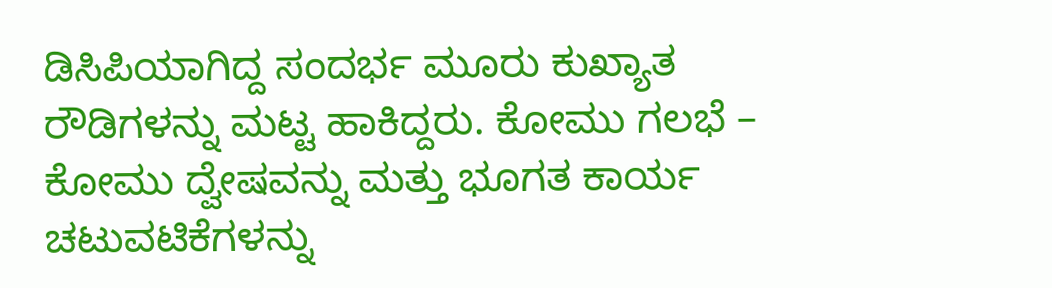ಡಿಸಿಪಿಯಾಗಿದ್ದ ಸಂದರ್ಭ ಮೂರು ಕುಖ್ಯಾತ ರೌಡಿಗಳನ್ನು ಮಟ್ಟ ಹಾಕಿದ್ದರು. ಕೋಮು ಗಲಭೆ – ಕೋಮು ದ್ವೇಷವನ್ನು ಮತ್ತು ಭೂಗತ ಕಾರ್ಯ ಚಟುವಟಿಕೆಗಳನ್ನು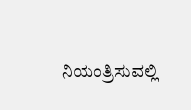ನಿಯಂತ್ರಿಸುವಲ್ಲಿ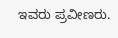ಇವರು ಪ್ರವೀಣರು.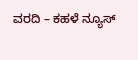ವರದಿ – ಕಹಳೆ ನ್ಯೂಸ್